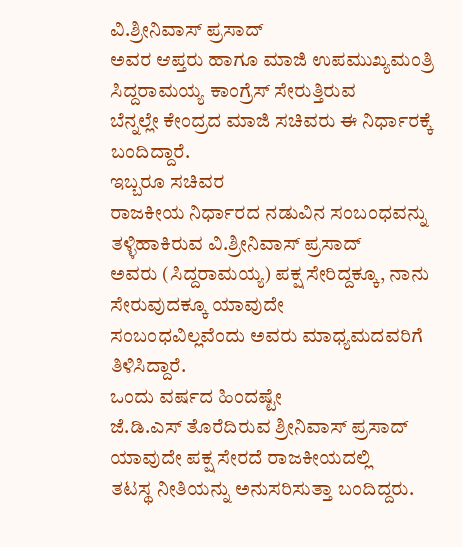ವಿ.ಶ್ರೀನಿವಾಸ್ ಪ್ರಸಾದ್
ಅವರ ಆಪ್ತರು ಹಾಗೂ ಮಾಜಿ ಉಪಮುಖ್ಯಮಂತ್ರಿ ಸಿದ್ದರಾಮಯ್ಯ ಕಾಂಗ್ರೆಸ್ ಸೇರುತ್ತಿರುವ
ಬೆನ್ನಲ್ಲೇ ಕೇಂದ್ರದ ಮಾಜಿ ಸಚಿವರು ಈ ನಿರ್ಧಾರಕ್ಕೆ ಬಂದಿದ್ದಾರೆ.
ಇಬ್ಬರೂ ಸಚಿವರ
ರಾಜಕೀಯ ನಿರ್ಧಾರದ ನಡುವಿನ ಸಂಬಂಧವನ್ನು ತಳ್ಳಿಹಾಕಿರುವ ವಿ.ಶ್ರೀನಿವಾಸ್ ಪ್ರಸಾದ್
ಅವರು (ಸಿದ್ದರಾಮಯ್ಯ) ಪಕ್ಷ ಸೇರಿದ್ದಕ್ಕೂ, ನಾನು ಸೇರುವುದಕ್ಕೂ ಯಾವುದೇ
ಸಂಬಂಧವಿಲ್ಲವೆಂದು ಅವರು ಮಾಧ್ಯಮದವರಿಗೆ ತಿಳಿಸಿದ್ದಾರೆ.
ಒಂದು ವರ್ಷದ ಹಿಂದಷ್ಟೇ
ಜೆ.ಡಿ.ಎಸ್ ತೊರೆದಿರುವ ಶ್ರೀನಿವಾಸ್ ಪ್ರಸಾದ್ ಯಾವುದೇ ಪಕ್ಷ ಸೇರದೆ ರಾಜಕೀಯದಲ್ಲಿ
ತಟಸ್ಥ ನೀತಿಯನ್ನು ಅನುಸರಿಸುತ್ತಾ ಬಂದಿದ್ದರು.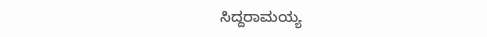ಸಿದ್ದರಾಮಯ್ಯ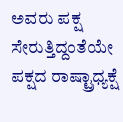ಅವರು ಪಕ್ಷ ಸೇರುತ್ತಿದ್ದಂತೆಯೇ ಪಕ್ಷದ ರಾಷ್ಟ್ರಾಧ್ಯಕ್ಷೆ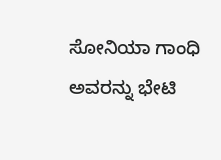ಸೋನಿಯಾ ಗಾಂಧಿ
ಅವರನ್ನು ಭೇಟಿ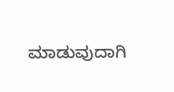ಮಾಡುವುದಾಗಿ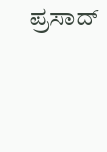ಪ್ರಸಾದ್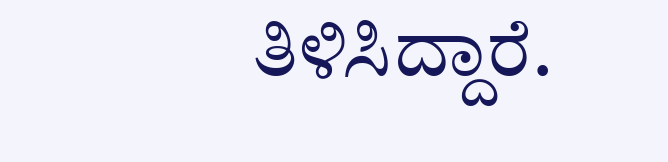ತಿಳಿಸಿದ್ದಾರೆ.